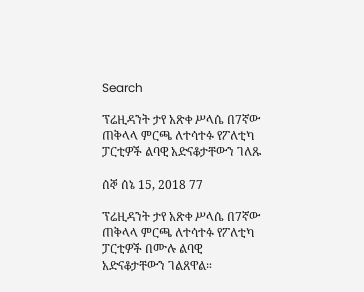Search

ፕሬዚዳንት ታየ አጽቀ ሥላሴ በ7ኛው ጠቅላላ ምርጫ ለተሳተፉ የፖለቲካ ፓርቲዎች ልባዊ አድናቆታቸውን ገለጹ

ሰኞ ሰኔ 15, 2018 77

ፕሬዚዳንት ታየ አጽቀ ሥላሴ በ7ኛው ጠቅላላ ምርጫ ለተሳተፉ የፖለቲካ ፓርቲዎች በሙሉ ልባዊ አድናቆታቸውን ገልጸዋል።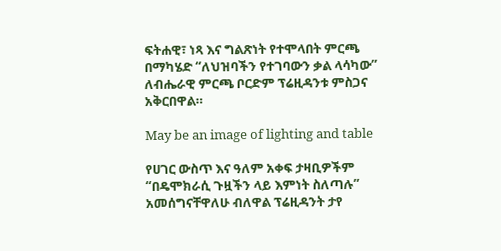ፍትሐዊ፣ ነጻ እና ግልጽነት የተሞላበት ምርጫ በማካሄድ “ለህዝባችን የተገባውን ቃል ላሳካው” ለብሔራዊ ምርጫ ቦርድም ፕሬዚዳንቱ ምስጋና አቅርበዋል።

May be an image of lighting and table

የሀገር ውስጥ እና ዓለም አቀፍ ታዛቢዎችም “በዴሞክራሲ ጉዟችን ላይ እምነት ስለጣሉ” አመሰግናቸዋለሁ ብለዋል ፕሬዚዳንት ታየ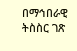በማኅበራዊ ትስስር ገጽ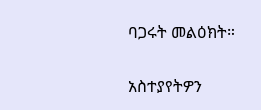ባጋሩት መልዕክት።

አስተያየትዎን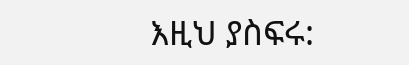እዚህ ያስፍሩ: